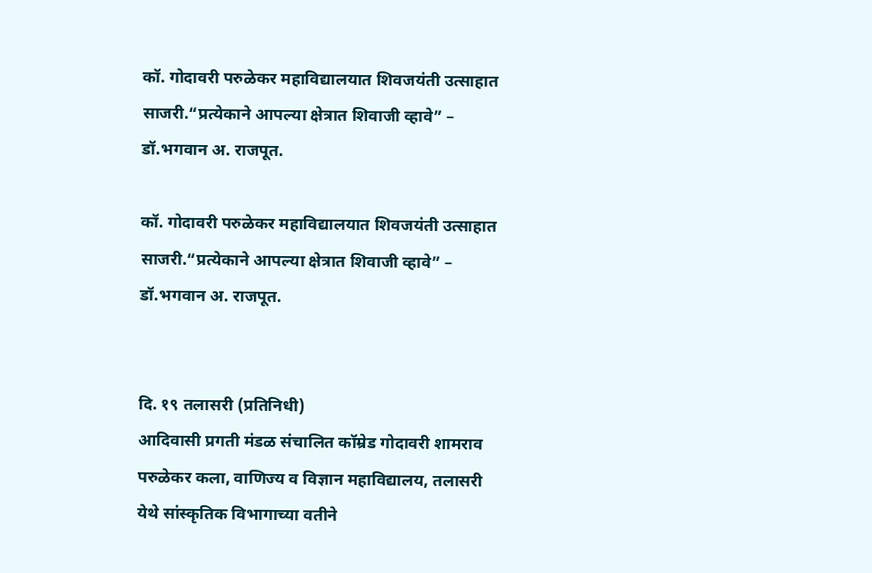कॉ. गोदावरी परुळेकर महाविद्यालयात शिवजयंती उत्साहात साजरी.“प्रत्येकाने आपल्या क्षेत्रात शिवाजी व्हावे” – डॉ.भगवान अ. राजपूत.

कॉ. गोदावरी परुळेकर महाविद्यालयात शिवजयंती उत्साहात साजरी.“प्रत्येकाने आपल्या क्षेत्रात शिवाजी व्हावे” – डॉ.भगवान अ. राजपूत.


दि. १९ तलासरी (प्रतिनिधी)
आदिवासी प्रगती मंडळ संचालित कॉम्रेड गोदावरी शामराव परुळेकर कला, वाणिज्य व विज्ञान महाविद्यालय, तलासरी येथे सांस्कृतिक विभागाच्या वतीने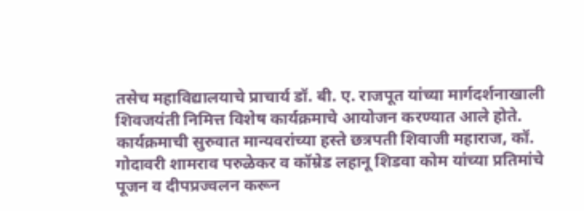तसेच महाविद्यालयाचे प्राचार्य डॉ. बी. ए. राजपूत यांच्या मार्गदर्शनाखाली शिवजयंती निमित्त विशेष कार्यक्रमाचे आयोजन करण्यात आले होते.
कार्यक्रमाची सुरुवात मान्यवरांच्या हस्ते छत्रपती शिवाजी महाराज, कॉ. गोदावरी शामराव परुळेकर व कॉम्रेड लहानू शिडवा कोम यांच्या प्रतिमांचे पूजन व दीपप्रज्वलन करून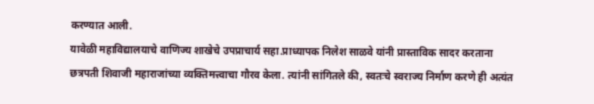करण्यात आली.
यावेळी महाविद्यालयाचे वाणिज्य शाखेचे उपप्राचार्य सहा.प्राध्यापक निलेश साळवे यांनी प्रास्ताविक सादर करताना छत्रपती शिवाजी महाराजांच्या व्यक्तिमत्त्वाचा गौरव केला. त्यांनी सांगितले की, स्वतःचे स्वराज्य निर्माण करणे ही अत्यंत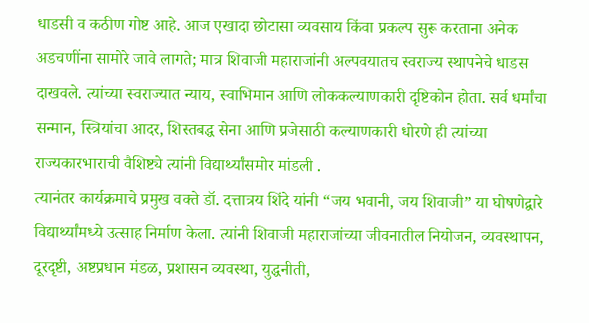धाडसी व कठीण गोष्ट आहे. आज एखादा छोटासा व्यवसाय किंवा प्रकल्प सुरू करताना अनेक अडचणींना सामोरे जावे लागते; मात्र शिवाजी महाराजांनी अल्पवयातच स्वराज्य स्थापनेचे धाडस दाखवले. त्यांच्या स्वराज्यात न्याय, स्वाभिमान आणि लोककल्याणकारी दृष्टिकोन होता. सर्व धर्मांचा सन्मान, स्त्रियांचा आदर, शिस्तबद्ध सेना आणि प्रजेसाठी कल्याणकारी धोरणे ही त्यांच्या राज्यकारभाराची वैशिष्ट्ये त्यांनी विद्यार्थ्यांसमोर मांडली .
त्यानंतर कार्यक्रमाचे प्रमुख वक्ते डॉ. दत्तात्रय शिंदे यांनी “जय भवानी, जय शिवाजी” या घोषणेद्वारे विद्यार्थ्यांमध्ये उत्साह निर्माण केला. त्यांनी शिवाजी महाराजांच्या जीवनातील नियोजन, व्यवस्थापन, दूरदृष्टी, अष्टप्रधान मंडळ, प्रशासन व्यवस्था, युद्धनीती,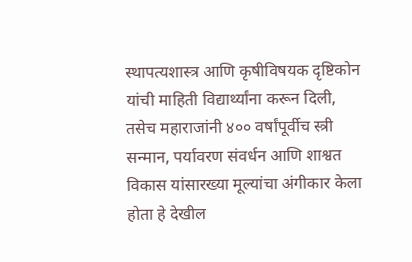स्थापत्यशास्त्र आणि कृषीविषयक दृष्टिकोन यांची माहिती विद्यार्थ्यांना करून दिली, तसेच महाराजांनी ४०० वर्षांपूर्वीच स्त्री सन्मान, पर्यावरण संवर्धन आणि शाश्वत विकास यांसारख्या मूल्यांचा अंगीकार केला होता हे देखील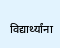विद्यार्थ्यांना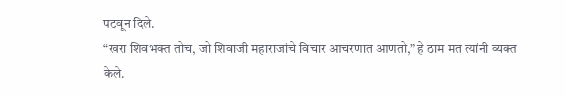पटवून दिले.
“खरा शिवभक्त तोच, जो शिवाजी महाराजांचे विचार आचरणात आणतो,” हे ठाम मत त्यांनी व्यक्त केले.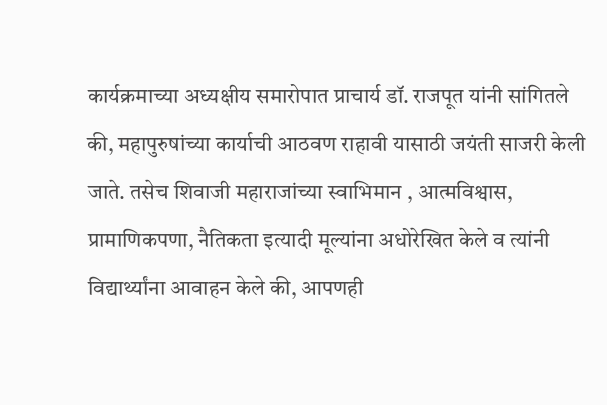कार्यक्रमाच्या अध्यक्षीय समारोपात प्राचार्य डॉ. राजपूत यांनी सांगितले की, महापुरुषांच्या कार्याची आठवण राहावी यासाठी जयंती साजरी केली जाते. तसेच शिवाजी महाराजांच्या स्वाभिमान , आत्मविश्वास, प्रामाणिकपणा, नैतिकता इत्यादी मूल्यांना अधोरेखित केले व त्यांनी विद्यार्थ्यांना आवाहन केले की, आपणही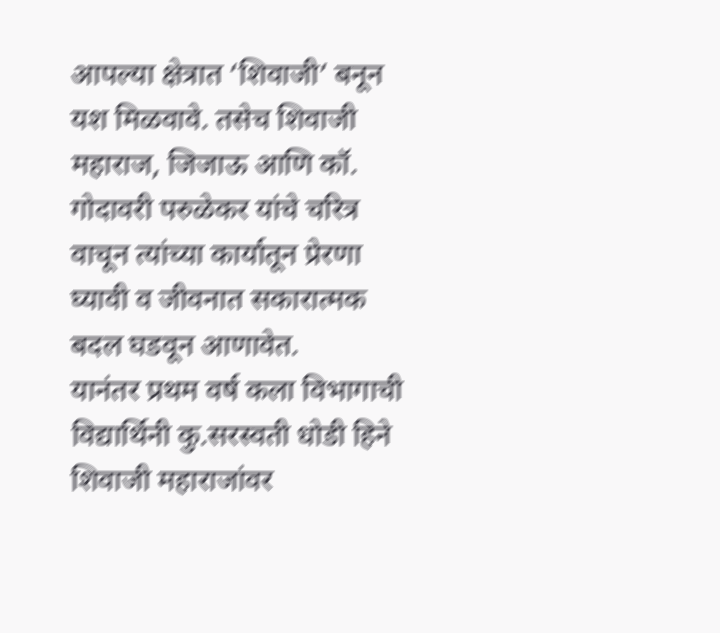आपल्या क्षेत्रात ‘शिवाजी’ बनून यश मिळवावे. तसेच शिवाजी महाराज, जिजाऊ आणि कॉ. गोदावरी परुळेकर यांचे चरित्र वाचून त्यांच्या कार्यातून प्रेरणा घ्यावी व जीवनात सकारात्मक बदल घडवून आणावेत.
यानंतर प्रथम वर्ष कला विभागाची विद्यार्थिनी कु.सरस्वती धोडी हिने शिवाजी महाराजांवर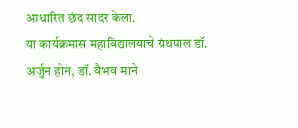आधारित छंद सादर केला.
या कार्यक्रमास महाविद्यालयाचे ग्रंथपाल डॉ. अर्जुन होन, डॉ. वैभव माने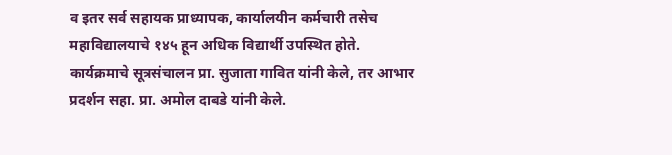व इतर सर्व सहायक प्राध्यापक, कार्यालयीन कर्मचारी तसेच महाविद्यालयाचे १४५ हून अधिक विद्यार्थी उपस्थित होते.
कार्यक्रमाचे सूत्रसंचालन प्रा. सुजाता गावित यांनी केले, तर आभार प्रदर्शन सहा. प्रा. अमोल दाबडे यांनी केले.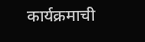कार्यक्रमाची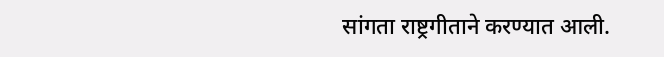सांगता राष्ट्रगीताने करण्यात आली.